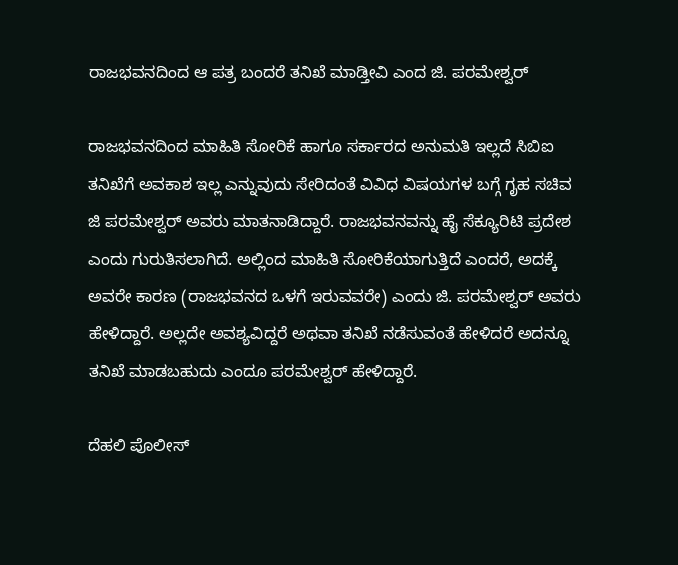ರಾಜಭವನದಿಂದ ಆ ಪತ್ರ ಬಂದರೆ ತನಿಖೆ ಮಾಡ್ತೀವಿ ಎಂದ ಜಿ. ಪರಮೇಶ್ವರ್

ರಾಜಭವನದಿಂದ ಮಾಹಿತಿ ಸೋರಿಕೆ ಹಾಗೂ ಸರ್ಕಾರದ ಅನುಮತಿ ಇಲ್ಲದೆ ಸಿಬಿಐ ತನಿಖೆಗೆ ಅವಕಾಶ ಇಲ್ಲ ಎನ್ನುವುದು ಸೇರಿದಂತೆ ವಿವಿಧ ವಿಷಯಗಳ ಬಗ್ಗೆ ಗೃಹ ಸಚಿವ ಜಿ ಪರಮೇಶ್ವರ್‌ ಅವರು ಮಾತನಾಡಿದ್ದಾರೆ. ರಾಜಭವನವನ್ನು ಹೈ ಸೆಕ್ಯೂರಿಟಿ ಪ್ರದೇಶ ಎಂದು ಗುರುತಿಸಲಾಗಿದೆ. ಅಲ್ಲಿಂದ ಮಾಹಿತಿ ಸೋರಿಕೆಯಾಗುತ್ತಿದೆ ಎಂದರೆ, ಅದಕ್ಕೆ ಅವರೇ ಕಾರಣ (ರಾಜಭವನದ ಒಳಗೆ ಇರುವವರೇ) ಎಂದು ಜಿ. ಪರಮೇಶ್ವರ್‌ ಅವರು ಹೇಳಿದ್ದಾರೆ. ಅಲ್ಲದೇ ಅವಶ್ಯವಿದ್ದರೆ ಅಥವಾ ತನಿಖೆ ನಡೆಸುವಂತೆ ಹೇಳಿದರೆ ಅದನ್ನೂ ತನಿಖೆ ಮಾಡಬಹುದು ಎಂದೂ ಪರಮೇಶ್ವರ್‌ ಹೇಳಿದ್ದಾರೆ.

ದೆಹಲಿ ಪೊಲೀಸ್‌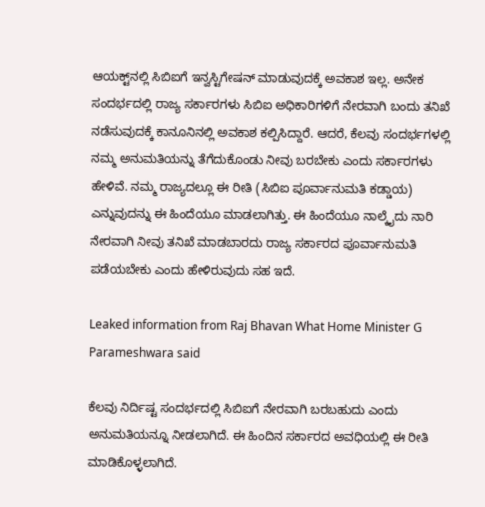ಆಯಕ್ಟ್‌ನಲ್ಲಿ ಸಿಬಿಐಗೆ ಇನ್ವಸ್ಟಿಗೇಷನ್‌ ಮಾಡುವುದಕ್ಕೆ ಅವಕಾಶ ಇಲ್ಲ. ಅನೇಕ ಸಂದರ್ಭದಲ್ಲಿ ರಾಜ್ಯ ಸರ್ಕಾರಗಳು ಸಿಬಿಐ ಅಧಿಕಾರಿಗಳಿಗೆ ನೇರವಾಗಿ ಬಂದು ತನಿಖೆ ನಡೆಸುವುದಕ್ಕೆ ಕಾನೂನಿನಲ್ಲಿ ಅವಕಾಶ ಕಲ್ಪಿಸಿದ್ದಾರೆ. ಆದರೆ, ಕೆಲವು ಸಂದರ್ಭಗಳಲ್ಲಿ ನಮ್ಮ ಅನುಮತಿಯನ್ನು ತೆಗೆದುಕೊಂಡು ನೀವು ಬರಬೇಕು ಎಂದು ಸರ್ಕಾರಗಳು ಹೇಳಿವೆ. ನಮ್ಮ ರಾಜ್ಯದಲ್ಲೂ ಈ ರೀತಿ (ಸಿಬಿಐ ಪೂರ್ವಾನುಮತಿ ಕಡ್ಡಾಯ) ಎನ್ನುವುದನ್ನು ಈ ಹಿಂದೆಯೂ ಮಾಡಲಾಗಿತ್ತು. ಈ ಹಿಂದೆಯೂ ನಾಲ್ಕೈದು ನಾರಿ ನೇರವಾಗಿ ನೀವು ತನಿಖೆ ಮಾಡಬಾರದು ರಾಜ್ಯ ಸರ್ಕಾರದ ಪೂರ್ವಾನುಮತಿ ಪಡೆಯಬೇಕು ಎಂದು ಹೇಳಿರುವುದು ಸಹ ಇದೆ.

Leaked information from Raj Bhavan What Home Minister G Parameshwara said

ಕೆಲವು ನಿರ್ದಿಷ್ಟ ಸಂದರ್ಭದಲ್ಲಿ ಸಿಬಿಐಗೆ ನೇರವಾಗಿ ಬರಬಹುದು ಎಂದು ಅನುಮತಿಯನ್ನೂ ನೀಡಲಾಗಿದೆ. ಈ ಹಿಂದಿನ ಸರ್ಕಾರದ ಅವಧಿಯಲ್ಲಿ ಈ ರೀತಿ ಮಾಡಿಕೊಳ್ಳಲಾಗಿದೆ.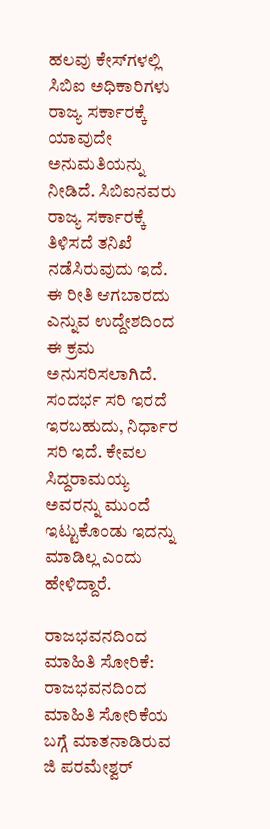ಹಲವು ಕೇಸ್‌ಗಳಲ್ಲಿ ಸಿಬಿಐ ಅಧಿಕಾರಿಗಳು ರಾಜ್ಯ ಸರ್ಕಾರಕ್ಕೆ ಯಾವುದೇ ಅನುಮತಿಯನ್ನು ನೀಡಿದೆ. ಸಿಬಿಐನವರು ರಾಜ್ಯ ಸರ್ಕಾರಕ್ಕೆ ತಿಳಿಸದೆ ತನಿಖೆ ನಡೆಸಿರುವುದು ಇದೆ. ಈ ರೀತಿ ಆಗಬಾರದು ಎನ್ನುವ ಉದ್ದೇಶದಿಂದ ಈ ಕ್ರಮ ಅನುಸರಿಸಲಾಗಿದೆ. ಸಂದರ್ಭ ಸರಿ ಇರದೆ ಇರಬಹುದು, ನಿರ್ಧಾರ ಸರಿ ಇದೆ. ಕೇವಲ ಸಿದ್ದರಾಮಯ್ಯ ಅವರನ್ನು ಮುಂದೆ ಇಟ್ಟುಕೊಂಡು ಇದನ್ನು ಮಾಡಿಲ್ಲ ಎಂದು ಹೇಳಿದ್ದಾರೆ.

ರಾಜಭವನದಿಂದ ಮಾಹಿತಿ ಸೋರಿಕೆ: ರಾಜಭವನದಿಂದ ಮಾಹಿತಿ ಸೋರಿಕೆಯ ಬಗ್ಗೆ ಮಾತನಾಡಿರುವ ಜಿ ಪರಮೇಶ್ವರ್‌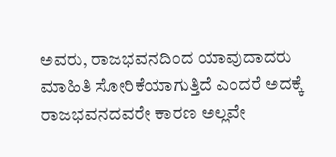ಅವರು, ರಾಜಭವನದಿಂದ ಯಾವುದಾದರು ಮಾಹಿತಿ ಸೋರಿಕೆಯಾಗುತ್ತಿದೆ ಎಂದರೆ ಅದಕ್ಕೆ ರಾಜಭವನದವರೇ ಕಾರಣ ಅಲ್ಲವೇ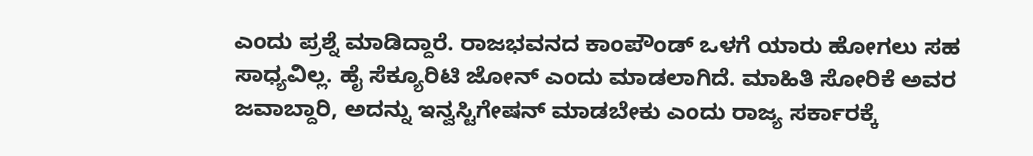ಎಂದು ಪ್ರಶ್ನೆ ಮಾಡಿದ್ದಾರೆ. ರಾಜಭವನದ ಕಾಂಪೌಂಡ್‌ ಒಳಗೆ ಯಾರು ಹೋಗಲು ಸಹ ಸಾಧ್ಯವಿಲ್ಲ. ಹೈ ಸೆಕ್ಯೂರಿಟಿ ಜೋನ್‌ ಎಂದು ಮಾಡಲಾಗಿದೆ. ಮಾಹಿತಿ ಸೋರಿಕೆ ಅವರ ಜವಾಬ್ದಾರಿ, ಅದನ್ನು ಇನ್ವಸ್ಟಿಗೇಷನ್‌ ಮಾಡಬೇಕು ಎಂದು ರಾಜ್ಯ ಸರ್ಕಾರಕ್ಕೆ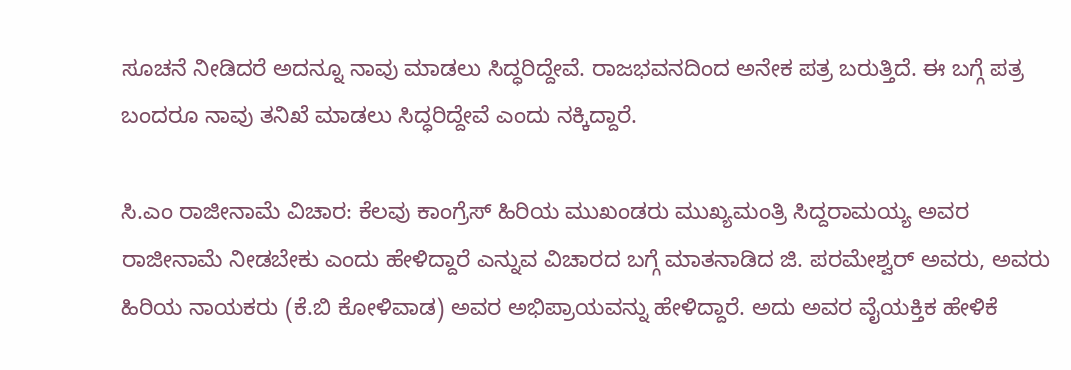ಸೂಚನೆ ನೀಡಿದರೆ ಅದನ್ನೂ ನಾವು ಮಾಡಲು ಸಿದ್ಧರಿದ್ದೇವೆ. ರಾಜಭವನದಿಂದ ಅನೇಕ ಪತ್ರ ಬರುತ್ತಿದೆ. ಈ ಬಗ್ಗೆ ಪತ್ರ ಬಂದರೂ ನಾವು ತನಿಖೆ ಮಾಡಲು ಸಿದ್ಧರಿದ್ದೇವೆ ಎಂದು ನಕ್ಕಿದ್ದಾರೆ.

ಸಿ.ಎಂ ರಾಜೀನಾಮೆ ವಿಚಾರ: ಕೆಲವು ಕಾಂಗ್ರೆಸ್‌ ಹಿರಿಯ ಮುಖಂಡರು ಮುಖ್ಯಮಂತ್ರಿ ಸಿದ್ದರಾಮಯ್ಯ ಅವರ ರಾಜೀನಾಮೆ ನೀಡಬೇಕು ಎಂದು ಹೇಳಿದ್ದಾರೆ ಎನ್ನುವ ವಿಚಾರದ ಬಗ್ಗೆ ಮಾತನಾಡಿದ ಜಿ. ಪರಮೇಶ್ವರ್‌ ಅವರು, ಅವರು ಹಿರಿಯ ನಾಯಕರು (ಕೆ.ಬಿ ಕೋಳಿವಾಡ) ಅವರ ಅಭಿಪ್ರಾಯವನ್ನು ಹೇಳಿದ್ದಾರೆ. ಅದು ಅವರ ವೈಯಕ್ತಿಕ ಹೇಳಿಕೆ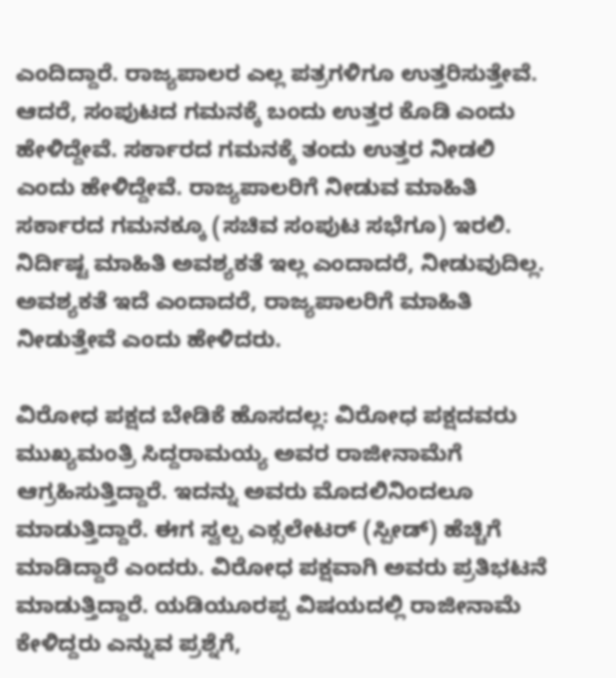ಎಂದಿದ್ದಾರೆ. ರಾಜ್ಯಪಾಲರ ಎಲ್ಲ ಪತ್ರಗಳಿಗೂ ಉತ್ತರಿಸುತ್ತೇವೆ. ಆದರೆ, ಸಂಪುಟದ ಗಮನಕ್ಕೆ ಬಂದು ಉತ್ತರ ಕೊಡಿ ಎಂದು ಹೇಳಿದ್ದೇವೆ. ಸರ್ಕಾರದ ಗಮನಕ್ಕೆ ತಂದು ಉತ್ತರ ನೀಡಲಿ ಎಂದು ಹೇಳಿದ್ದೇವೆ. ರಾಜ್ಯಪಾಲರಿಗೆ ನೀಡುವ ಮಾಹಿತಿ ಸರ್ಕಾರದ ಗಮನಕ್ಕೂ (ಸಚಿವ ಸಂಪುಟ ಸಭೆಗೂ) ಇರಲಿ. ನಿರ್ದಿಷ್ಟ ಮಾಹಿತಿ ಅವಶ್ಯಕತೆ ಇಲ್ಲ ಎಂದಾದರೆ, ನೀಡುವುದಿಲ್ಲ. ಅವಶ್ಯಕತೆ ಇದೆ ಎಂದಾದರೆ, ರಾಜ್ಯಪಾಲರಿಗೆ ಮಾಹಿತಿ ನೀಡುತ್ತೇವೆ ಎಂದು ಹೇಳಿದರು.

ವಿರೋಧ ಪಕ್ಷದ ಬೇಡಿಕೆ ಹೊಸದಲ್ಲ: ವಿರೋಧ ಪಕ್ಷದವರು ಮುಖ್ಯಮಂತ್ರಿ ಸಿದ್ದರಾಮಯ್ಯ ಅವರ ರಾಜೀನಾಮೆಗೆ ಆಗ್ರಹಿಸುತ್ತಿದ್ದಾರೆ. ಇದನ್ನು ಅವರು ಮೊದಲಿನಿಂದಲೂ ಮಾಡುತ್ತಿದ್ದಾರೆ. ಈಗ ಸ್ವಲ್ಪ ಎಕ್ಸಲೇಟರ್‌ (ಸ್ಪೀಡ್) ಹೆಚ್ಚಿಗೆ ಮಾಡಿದ್ದಾರೆ ಎಂದರು. ವಿರೋಧ ಪಕ್ಷವಾಗಿ ಅವರು ಪ್ರತಿಭಟನೆ ಮಾಡುತ್ತಿದ್ದಾರೆ. ಯಡಿಯೂರಪ್ಪ ವಿಷಯದಲ್ಲಿ ರಾಜೀನಾಮೆ ಕೇಳಿದ್ದರು ಎನ್ನುವ ಪ್ರಶ್ನೆಗೆ,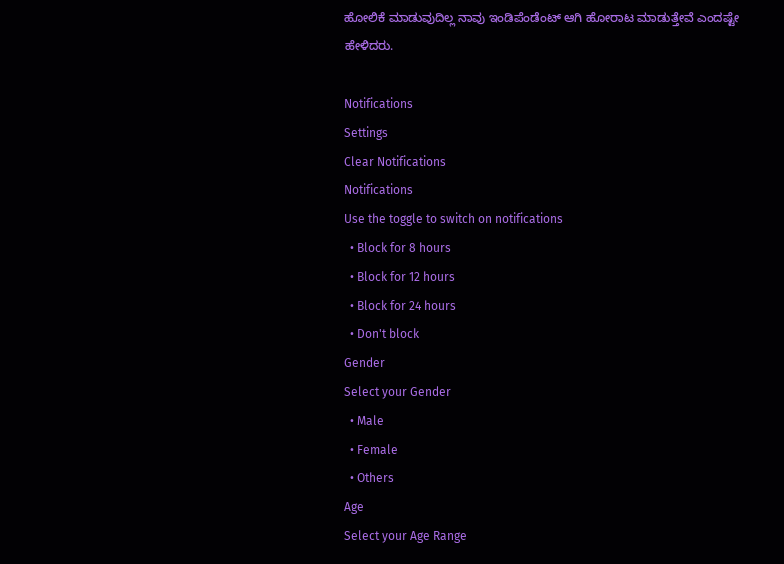ಹೋಲಿಕೆ ಮಾಡುವುದಿಲ್ಲ ನಾವು ಇಂಡಿಪೆಂಡೆಂಟ್‌ ಆಗಿ ಹೋರಾಟ ಮಾಡುತ್ತೇವೆ ಎಂದಷ್ಟೇ ಹೇಳಿದರು.

Notifications
Settings
Clear Notifications
Notifications
Use the toggle to switch on notifications
  • Block for 8 hours
  • Block for 12 hours
  • Block for 24 hours
  • Don't block
Gender
Select your Gender
  • Male
  • Female
  • Others
Age
Select your Age Range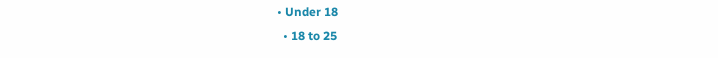• Under 18
  • 18 to 25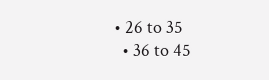• 26 to 35
  • 36 to 45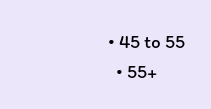• 45 to 55
  • 55+